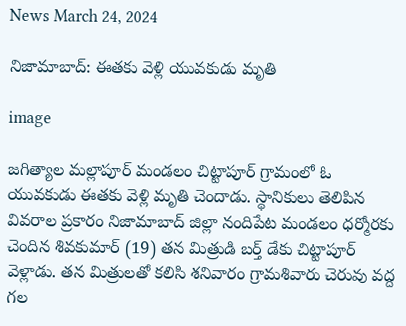News March 24, 2024

నిజామాబాద్: ఈతకు వెళ్లి యువకుడు మృతి

image

జగిత్యాల మల్లాపూర్ మండలం చిట్టాపూర్ గ్రామంలో ఓ యువకుడు ఈతకు వెళ్లి మృతి చెందాడు. స్థానికులు తెలిపిన వివరాల ప్రకారం నిజామాబాద్ జిల్లా నందిపేట మండలం ధర్మోరకు చెందిన శివకుమార్ (19) తన మిత్రుడి బర్త్ డేకు చిట్టాపూర్ వెళ్లాడు. తన మిత్రులతో కలిసి శనివారం గ్రామశివారు చెరువు వద్ద గల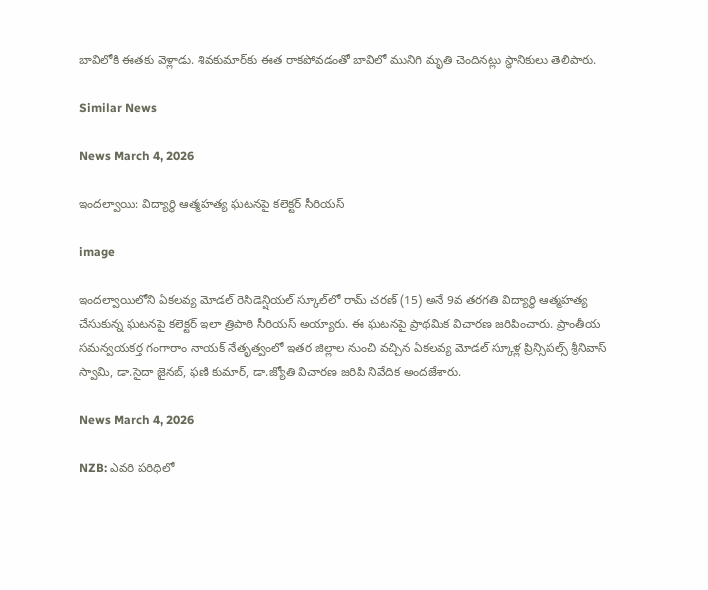బావిలోకి ఈతకు వెళ్లాడు. శివకుమార్‌కు ఈత రాకపోవడంతో బావిలో మునిగి మృతి చెందినట్లు స్థానికులు తెలిపారు.

Similar News

News March 4, 2026

ఇందల్వాయి: విద్యార్థి ఆత్మహత్య ఘటనపై కలెక్టర్ సీరియస్

image

ఇందల్వాయిలోని ఏకలవ్య మోడల్ రెసిడెన్షియల్ స్కూల్‌లో రామ్ చరణ్ (15) అనే 9వ తరగతి విద్యార్థి ఆత్మహత్య చేసుకున్న ఘటనపై కలెక్టర్ ఇలా త్రిపాఠి సీరియస్ అయ్యారు. ఈ ఘటనపై ప్రాథమిక విచారణ జరిపించారు. ప్రాంతీయ సమన్వయకర్త గంగారాం నాయక్ నేతృత్వంలో ఇతర జిల్లాల నుంచి వచ్చిన ఏకలవ్య మోడల్ స్కూళ్ల ప్రిన్సిపల్స్ శ్రీనివాస్ స్వామి, డా.సైదా జైనబ్, ఫణి కుమార్, డా.జ్యోతి విచారణ జరిపి నివేదిక అందజేశారు.

News March 4, 2026

NZB: ఎవరి పరిధిలో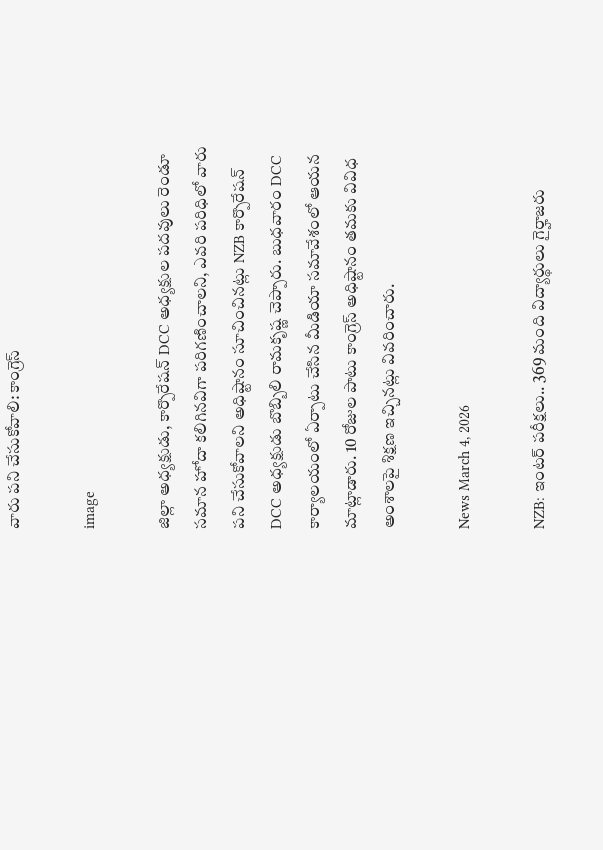వారు పని చేసుకోవాలి: కాంగ్రెస్

image

జిల్లా అధ్యక్షుడు, కార్పొరేషన్ DCC అధ్యక్షుల పదవులు రెండూ సమాన హోదా కలిగినవిగా పరిగణించాలని, ఎవరి పరిధిలో వారు పని చేసుకోవాలని అధిష్టానం సూచించినట్లు NZB కార్పొరేషన్ DCC అధ్యక్షుడు బొబ్బిలి రామకృష్ణ చెప్పారు. బుధవారం DCC కార్యాలయంలో ఏర్పాటు చేసిన మీడియా సమావేశంలో ఆయన మాట్లాడారు. 10 రోజుల పాటు కాంగ్రెస్ అధిష్టానం తమకు వివిధ అంశాలపై శిక్షణ ఇచ్చినట్లు వివరించారు.

News March 4, 2026

NZB: ఇంటర్ పరీక్షలు.. 369 మంది విద్యార్థులు గైర్హాజరు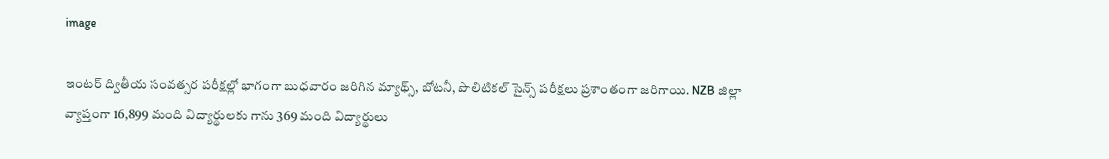image

ఇంటర్ ద్వితీయ సంవత్సర పరీక్షల్లో భాగంగా బుధవారం జరిగిన మ్యాథ్స్, బోటనీ, పొలిటికల్ సైన్స్ పరీక్షలు ప్రశాంతంగా జరిగాయి. NZB జిల్లా వ్యాప్తంగా 16,899 మంది విద్యార్థులకు గాను 369 మంది విద్యార్థులు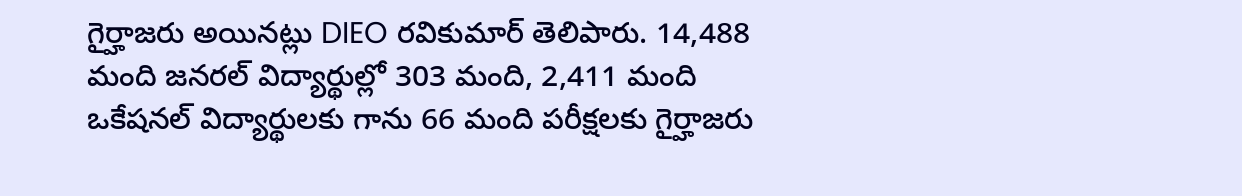గైర్హాజరు అయినట్లు DIEO రవికుమార్ తెలిపారు. 14,488 మంది జనరల్ విద్యార్థుల్లో 303 మంది, 2,411 మంది ఒకేషనల్ విద్యార్థులకు గాను 66 మంది పరీక్షలకు గైర్హాజరు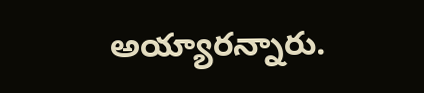అయ్యారన్నారు.